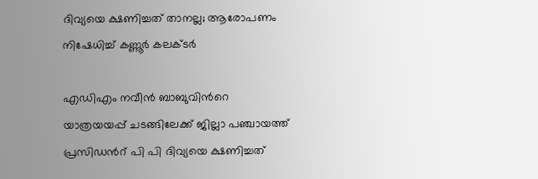ദിവ്യയെ ക്ഷണിച്ചത് താനല്ല; ആരോപണം നിഷേധിച്ച് കണ്ണൂര്‍ കലക്ടര്‍

എഡിഎം നവീന്‍ ബാബുവിന്‍റെ യാത്രയയപ്പ് ചടങ്ങിലേക്ക് ജില്ലാ പഞ്ചായത്ത് പ്രസിഡന്‍റ് പി പി ദിവ്യയെ ക്ഷണിച്ചത്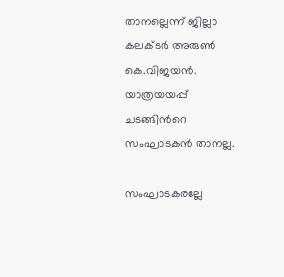താനല്ലെന്ന് ജില്ലാ കലക്ടര്‍ അരുണ്‍ കെ.വിജയന്‍. യാത്രയയപ്പ് ചടങ്ങിന്‍റെ സംഘാടകന്‍ താനല്ല.

സംഘാടകരല്ലേ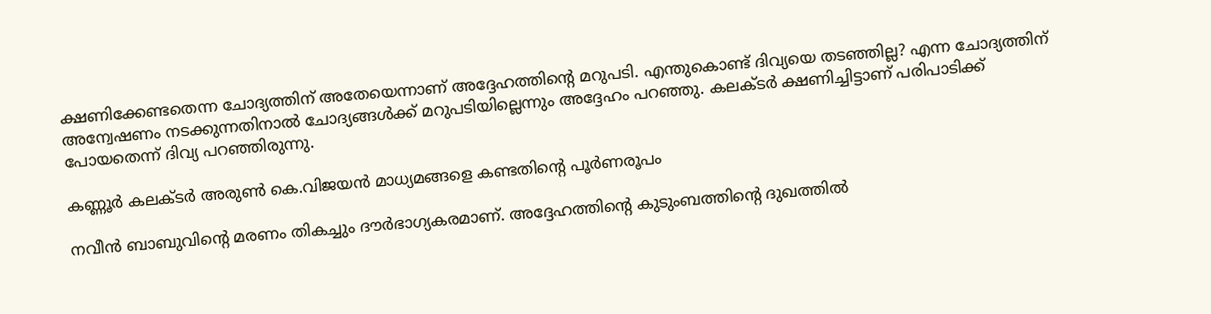ക്ഷണിക്കേണ്ടതെന്ന ചോദ്യത്തിന് അതേയെന്നാണ് അദ്ദേഹത്തിന്‍റെ മറുപടി. എന്തുകൊണ്ട് ദിവ്യയെ തടഞ്ഞില്ല? എന്ന ചോദ്യത്തിന് അന്വേഷണം നടക്കുന്നതിനാല്‍ ചോദ്യങ്ങള്‍ക്ക് മറുപടിയില്ലെന്നും അദ്ദേഹം പറഞ്ഞു. കലക്ടര്‍ ക്ഷണിച്ചിട്ടാണ് പരിപാടിക്ക് പോയതെന്ന് ദിവ്യ പറഞ്ഞിരുന്നു.

കണ്ണൂര്‍ കലക്ടര്‍ അരുണ്‍ കെ.വിജയന്‍ മാധ്യമങ്ങളെ കണ്ടതിന്‍റെ പൂര്‍ണരൂപം

നവീന്‍ ബാബുവിന്‍റെ മരണം തികച്ചും ദൗര്‍ഭാഗ്യകരമാണ്. അദ്ദേഹത്തിന്‍റെ കുടുംബത്തിന്‍റെ ദുഖത്തില്‍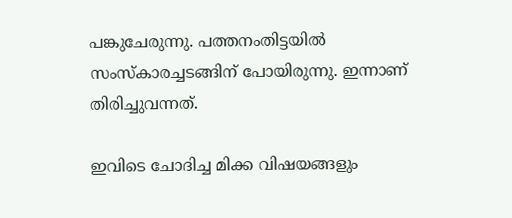പങ്കുചേരുന്നു. പത്തനംതിട്ടയില്‍ സംസ്കാരച്ചടങ്ങിന് പോയിരുന്നു. ഇന്നാണ് തിരിച്ചുവന്നത്.

ഇവിടെ ചോദിച്ച മിക്ക വിഷയങ്ങളും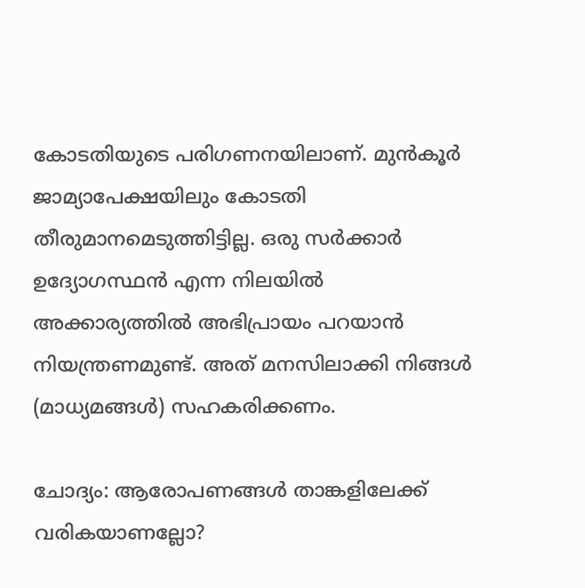കോടതിയുടെ പരിഗണനയിലാണ്. മുന്‍കൂര്‍ ജാമ്യാപേക്ഷയിലും കോടതി തീരുമാനമെടുത്തിട്ടില്ല. ഒരു സര്‍ക്കാര്‍ ഉദ്യോഗസ്ഥന്‍ എന്ന നിലയില്‍ അക്കാര്യത്തില്‍ അഭിപ്രായം പറയാന്‍ നിയന്ത്രണമുണ്ട്. അത് മനസിലാക്കി നിങ്ങള്‍ (മാധ്യമങ്ങള്‍) സഹകരിക്കണം.

ചോദ്യം: ആരോപണങ്ങള്‍ താങ്കളിലേക്ക് വരികയാണല്ലോ?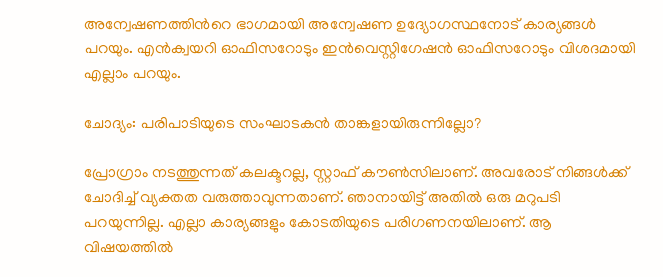അന്വേഷണത്തിന്‍റെ ഭാഗമായി അന്വേഷണ ഉദ്യോഗസ്ഥനോട് കാര്യങ്ങള്‍ പറയും. എന്‍ക്വയറി ഓഫിസറോടും ഇന്‍വെസ്റ്റിഗേഷന്‍ ഓഫിസറോടും വിശദമായി എല്ലാം പറയും.

ചോദ്യം: പരിപാടിയുടെ സംഘാടകന്‍ താങ്കളായിരുന്നില്ലോ?

പ്രോഗ്രാം നടത്തുന്നത് കലക്ടറല്ല, സ്റ്റാഫ് കൗണ്‍സിലാണ്. അവരോട് നിങ്ങള്‍ക്ക് ചോദിച്ച് വ്യക്തത വരുത്താവുന്നതാണ്. ഞാനായിട്ട് അതില്‍ ഒരു മറുപടി പറയുന്നില്ല. എല്ലാ കാര്യങ്ങളും കോടതിയുടെ പരിഗണനയിലാണ്. ആ വിഷയത്തില്‍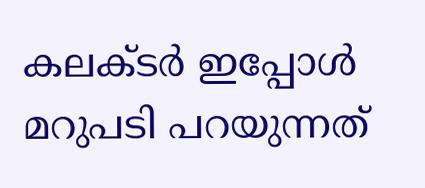കലക്ടര്‍ ഇപ്പോള്‍ മറുപടി പറയുന്നത്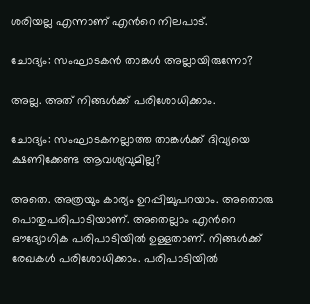ശരിയല്ല എന്നാണ് എന്‍റെ നിലപാട്.

ചോദ്യം: സംഘാടകന്‍ താങ്കള്‍ അല്ലായിരുന്നോ?

അല്ല. അത് നിങ്ങള്‍ക്ക് പരിശോധിക്കാം.

ചോദ്യം: സംഘാടകനല്ലാത്ത താങ്കള്‍ക്ക് ദിവ്യയെ ക്ഷണിക്കേണ്ട ആവശ്യവുമില്ല?

അതെ. അത്രയും കാര്യം ഉറപ്പിച്ചുപറയാം. അതൊരു പൊതുപരിപാടിയാണ്. അതെല്ലാം എന്‍റെ ഔദ്യോഗിക പരിപാടിയില്‍ ഉള്ളതാണ്. നിങ്ങള്‍ക്ക് രേഖകള്‍ പരിശോധിക്കാം. പരിപാടിയില്‍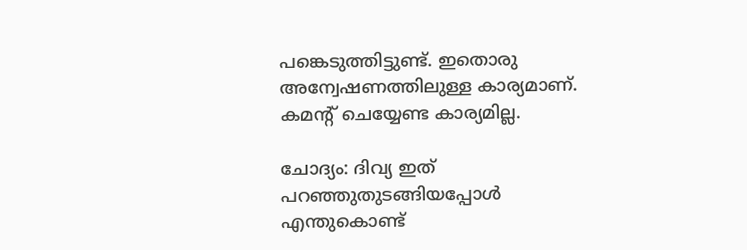പങ്കെടുത്തിട്ടുണ്ട്. ഇതൊരു അന്വേഷണത്തിലുള്ള കാര്യമാണ്. കമന്‍റ് ചെയ്യേണ്ട കാര്യമില്ല.

ചോദ്യം: ദിവ്യ ഇത് പറഞ്ഞുതുടങ്ങിയപ്പോള്‍ എന്തുകൊണ്ട്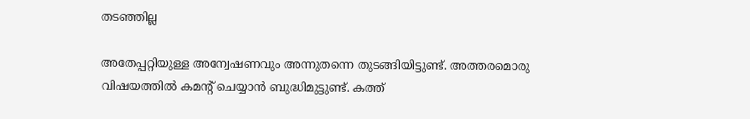തടഞ്ഞില്ല

അതേപ്പറ്റിയുള്ള അന്വേഷണവും അന്നുതന്നെ തുടങ്ങിയിട്ടുണ്ട്. അത്തരമൊരു വിഷയത്തില്‍ കമന്‍റ് ചെയ്യാന്‍ ബുദ്ധിമുട്ടുണ്ട്. കത്ത്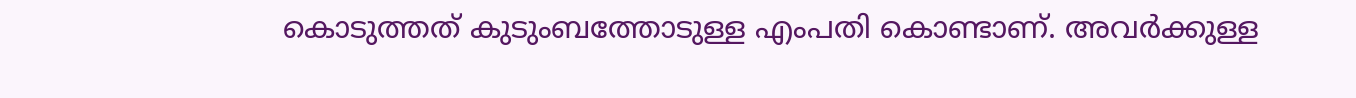കൊടുത്തത് കുടുംബത്തോടുള്ള എംപതി കൊണ്ടാണ്. അവര്‍ക്കുള്ള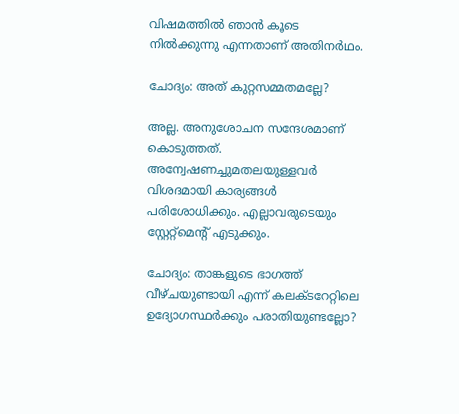വിഷമത്തില്‍ ഞാന്‍ കൂടെ നില്‍ക്കുന്നു എന്നതാണ് അതിനര്‍ഥം.

ചോദ്യം: അത് കുറ്റസമ്മതമല്ലേ?

അല്ല. അനുശോചന സന്ദേശമാണ് കൊടുത്തത്. അന്വേഷണച്ചുമതലയുള്ളവര്‍ വിശദമായി കാര്യങ്ങള്‍ പരിശോധിക്കും. എല്ലാവരുടെയും സ്റ്റേറ്റ്മെന്‍റ് എടുക്കും.

ചോദ്യം: താങ്കളുടെ ഭാഗത്ത് വീഴ്ചയുണ്ടായി എന്ന് കലക്ടറേറ്റിലെ ഉദ്യോഗസ്ഥര്‍ക്കും പരാതിയുണ്ടല്ലോ?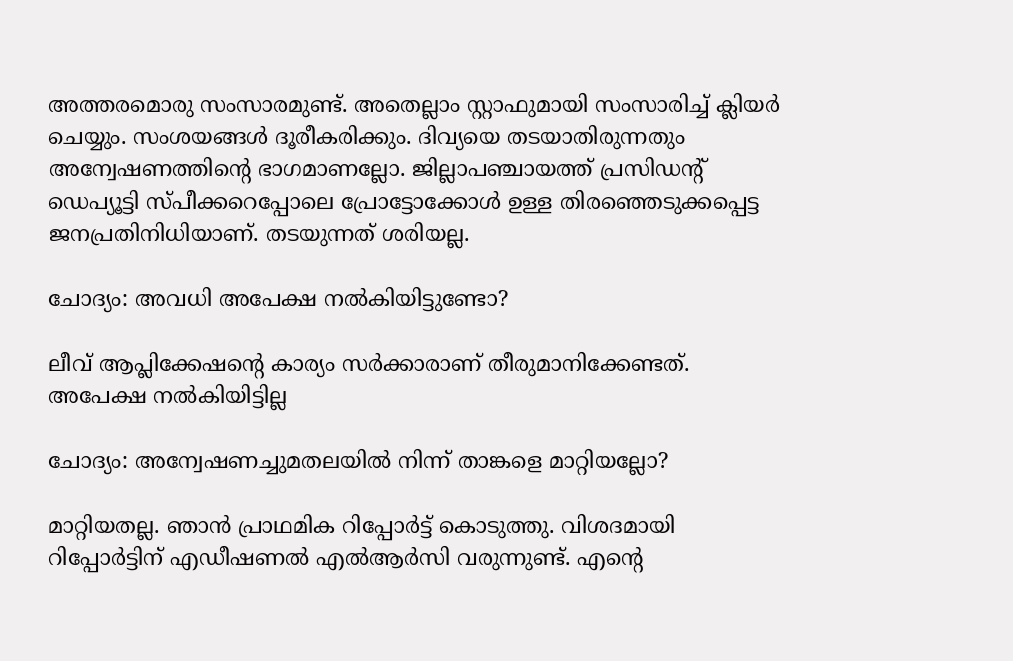അത്തരമൊരു സംസാരമുണ്ട്. അതെല്ലാം സ്റ്റാഫുമായി സംസാരിച്ച് ക്ലിയര്‍ ചെയ്യും. സംശയങ്ങള്‍ ദൂരീകരിക്കും. ദിവ്യയെ തടയാതിരുന്നതും അന്വേഷണത്തിന്‍റെ ഭാഗമാണല്ലോ. ജില്ലാപഞ്ചായത്ത് പ്രസിഡന്റ് ഡെപ്യൂട്ടി സ്പീക്കറെപ്പോലെ പ്രോട്ടോക്കോള്‍ ഉള്ള തിരഞ്ഞെടുക്കപ്പെട്ട ജനപ്രതിനിധിയാണ്. തടയുന്നത് ശരിയല്ല.

ചോദ്യം: അവധി അപേക്ഷ നല്‍കിയിട്ടുണ്ടോ?

ലീവ് ആപ്ലിക്കേഷന്‍റെ കാര്യം സര്‍ക്കാരാണ് തീരുമാനിക്കേണ്ടത്. അപേക്ഷ നല്‍കിയിട്ടില്ല

ചോദ്യം: അന്വേഷണച്ചുമതലയില്‍ നിന്ന് താങ്കളെ മാറ്റിയല്ലോ?

മാറ്റിയതല്ല. ഞാന്‍ പ്രാഥമിക റിപ്പോര്‍ട്ട് കൊടുത്തു. വിശദമായി റിപ്പോര്‍ട്ടിന് എഡീഷണല്‍ എല്‍ആര്‍സി വരുന്നുണ്ട്. എന്‍റെ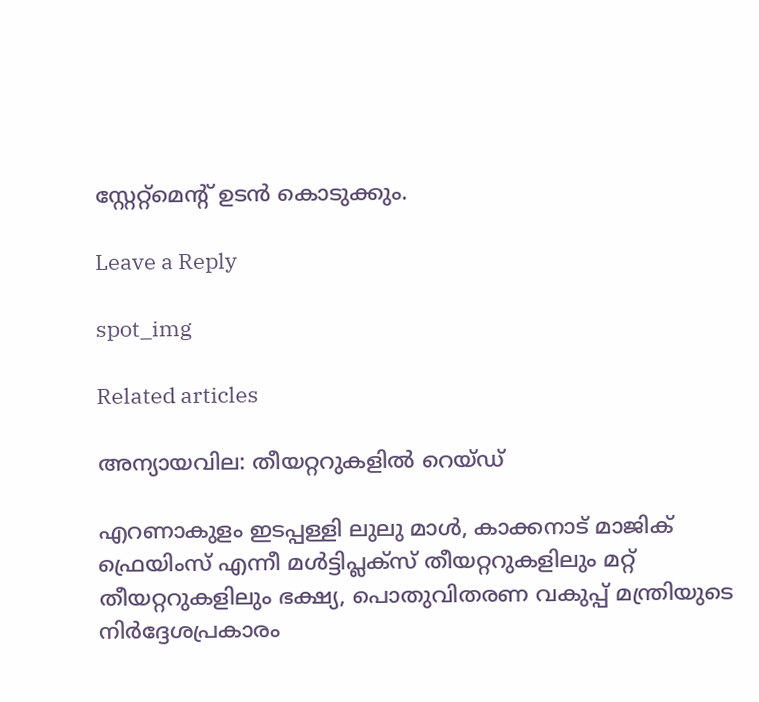സ്റ്റേറ്റ്മെന്‍റ് ഉടന്‍ കൊടുക്കും.

Leave a Reply

spot_img

Related articles

അന്യായവില: തീയറ്ററുകളിൽ റെയ്ഡ്

എറണാകുളം ഇടപ്പള്ളി ലുലു മാൾ, കാക്കനാട് മാജിക് ഫ്രെയിംസ് എന്നീ മൾട്ടിപ്ലക്സ് തീയറ്ററുകളിലും മറ്റ് തീയറ്ററുകളിലും ഭക്ഷ്യ, പൊതുവിതരണ വകുപ്പ് മന്ത്രിയുടെ നിർദ്ദേശപ്രകാരം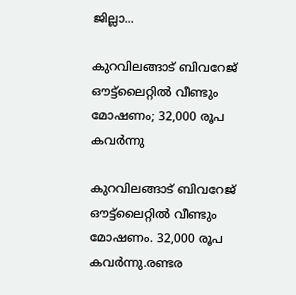ജില്ലാ...

കുറവിലങ്ങാട് ബിവറേജ് ഔട്ട്ലൈറ്റിൽ വീണ്ടും മോഷണം; 32,000 രൂപ കവർന്നു

കുറവിലങ്ങാട് ബിവറേജ് ഔട്ട്ലൈറ്റിൽ വീണ്ടും മോഷണം. 32,000 രൂപ കവർന്നു.രണ്ടര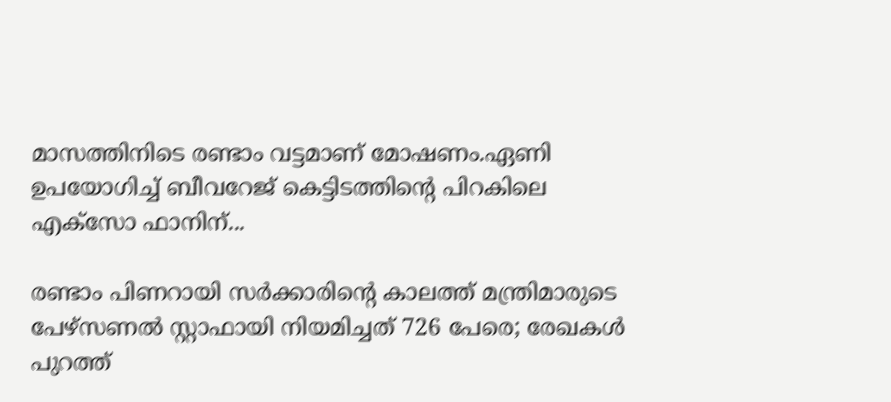മാസത്തിനിടെ രണ്ടാം വട്ടമാണ് മോഷണം.ഏണി ഉപയോഗിച്ച് ബീവറേജ് കെട്ടിടത്തിൻ്റെ പിറകിലെ എക്സോ ഫാനിന്...

രണ്ടാം പിണറായി സർക്കാരിന്റെ കാലത്ത് മന്ത്രിമാരുടെ പേഴ്സണല്‍ സ്റ്റാഫായി നിയമിച്ചത് 726 പേരെ; രേഖകള്‍ പുറത്ത്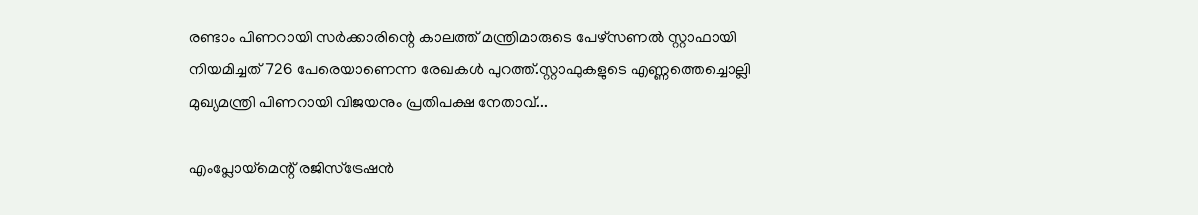രണ്ടാം പിണറായി സർക്കാരിന്റെ കാലത്ത് മന്ത്രിമാരുടെ പേഴ്സണല്‍ സ്റ്റാഫായി നിയമിച്ചത് 726 പേരെയാണെന്ന രേഖകള്‍ പുറത്ത്.സ്റ്റാഫുകളുടെ എണ്ണത്തെച്ചൊല്ലി മുഖ്യമന്ത്രി പിണറായി വിജയനും പ്രതിപക്ഷ നേതാവ്...

എംപ്ലോയ്‌മെന്റ് രജിസ്‌ട്രേഷൻ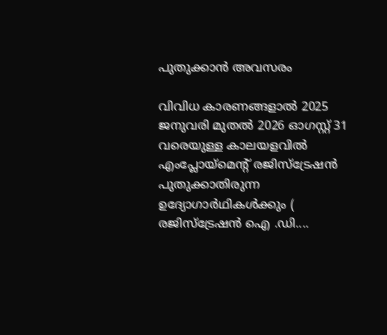പുതുക്കാൻ അവസരം

വിവിധ കാരണങ്ങളാൽ 2025 ജനുവരി മുതൽ 2026 ഓഗസ്റ്റ് 31 വരെയുള്ള കാലയളവിൽ എംപ്ലോയ്‌മെന്റ് രജിസ്‌ട്രേഷൻ പുതുക്കാതിരുന്ന ഉദ്യോഗാർഥികൾക്കും ( രജിസ്ട്രേഷൻ ഐ .ഡി....